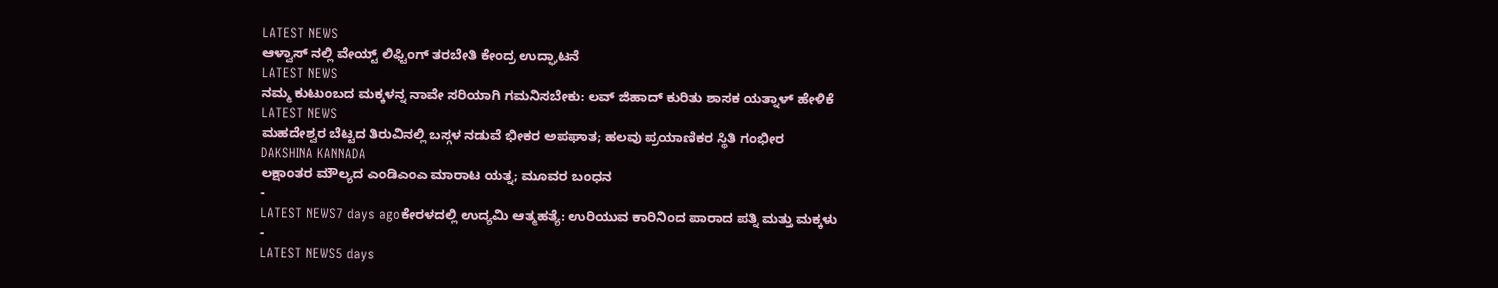LATEST NEWS
ಆಳ್ವಾಸ್ ನಲ್ಲಿ ವೇಯ್ಟ್ ಲಿಫ್ಟಿಂಗ್ ತರಬೇತಿ ಕೇಂದ್ರ ಉದ್ಘಾಟನೆ
LATEST NEWS
ನಮ್ಮ ಕುಟುಂಬದ ಮಕ್ಕಳನ್ನ ನಾವೇ ಸರಿಯಾಗಿ ಗಮನಿಸಬೇಕು: ಲವ್ ಜಿಹಾದ್ ಕುರಿತು ಶಾಸಕ ಯತ್ನಾಳ್ ಹೇಳಿಕೆ
LATEST NEWS
ಮಹದೇಶ್ವರ ಬೆಟ್ಟದ ತಿರುವಿನಲ್ಲಿ ಬಸ್ಗಳ ನಡುವೆ ಭೀಕರ ಅಪಘಾತ; ಹಲವು ಪ್ರಯಾಣಿಕರ ಸ್ಥಿತಿ ಗಂಭೀರ
DAKSHINA KANNADA
ಲಕ್ಷಾಂತರ ಮೌಲ್ಯದ ಎಂಡಿಎಂಎ ಮಾರಾಟ ಯತ್ನ; ಮೂವರ ಬಂಧನ
-
LATEST NEWS7 days agoಕೇರಳದಲ್ಲಿ ಉದ್ಯಮಿ ಆತ್ಮಹತ್ಯೆ: ಉರಿಯುವ ಕಾರಿನಿಂದ ಪಾರಾದ ಪತ್ನಿ ಮತ್ತು ಮಕ್ಕಳು
-
LATEST NEWS5 days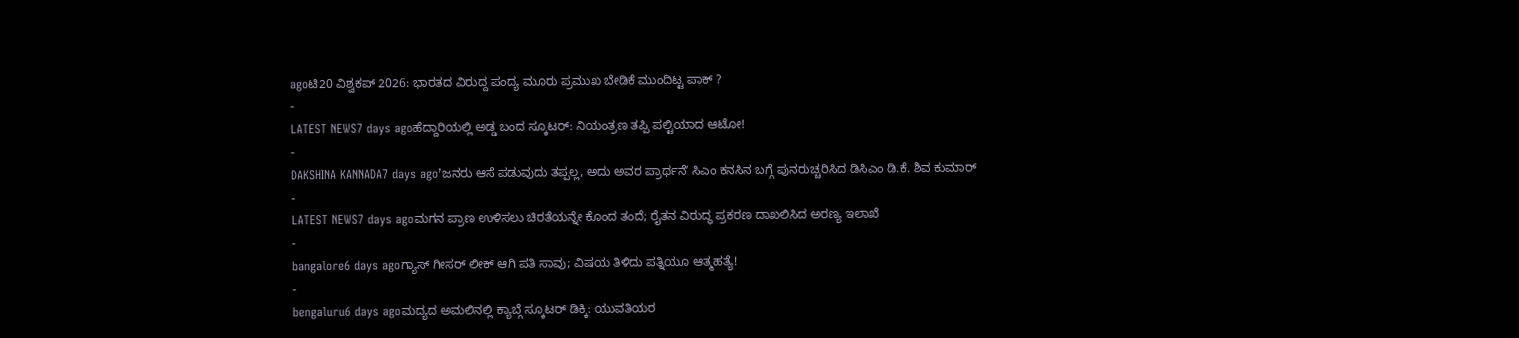agoಟಿ20 ವಿಶ್ವಕಪ್ 2026: ಭಾರತದ ವಿರುದ್ದ ಪಂದ್ಯ ಮೂರು ಪ್ರಮುಖ ಬೇಡಿಕೆ ಮುಂದಿಟ್ಟ ಪಾಕ್ ?
-
LATEST NEWS7 days agoಹೆದ್ದಾರಿಯಲ್ಲಿ ಅಡ್ಡ ಬಂದ ಸ್ಕೂಟರ್: ನಿಯಂತ್ರಣ ತಪ್ಪಿ ಪಲ್ಟಿಯಾದ ಆಟೋ!
-
DAKSHINA KANNADA7 days agoʼಜನರು ಆಸೆ ಪಡುವುದು ತಪ್ಪಲ್ಲ, ಅದು ಅವರ ಪ್ರಾರ್ಥನೆʼ ಸಿಎಂ ಕನಸಿನ ಬಗ್ಗೆ ಪುನರುಚ್ಚರಿಸಿದ ಡಿಸಿಎಂ ಡಿ.ಕೆ. ಶಿವ ಕುಮಾರ್
-
LATEST NEWS7 days agoಮಗನ ಪ್ರಾಣ ಉಳಿಸಲು ಚಿರತೆಯನ್ನೇ ಕೊಂದ ತಂದೆ; ರೈತನ ವಿರುದ್ಧ ಪ್ರಕರಣ ದಾಖಲಿಸಿದ ಅರಣ್ಯ ಇಲಾಖೆ
-
bangalore6 days agoಗ್ಯಾಸ್ ಗೀಸರ್ ಲೀಕ್ ಆಗಿ ಪತಿ ಸಾವು; ವಿಷಯ ತಿಳಿದು ಪತ್ನಿಯೂ ಆತ್ಮಹತ್ಯೆ!
-
bengaluru6 days agoಮದ್ಯದ ಅಮಲಿನಲ್ಲಿ ಕ್ಯಾಬ್ಗೆ ಸ್ಕೂಟರ್ ಡಿಕ್ಕಿ: ಯುವತಿಯರ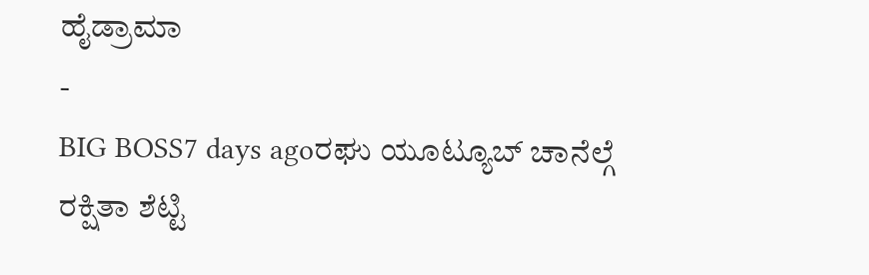ಹೈಡ್ರಾಮಾ
-
BIG BOSS7 days agoರಘು ಯೂಟ್ಯೂಬ್ ಚಾನೆಲ್ಗೆ ರಕ್ಷಿತಾ ಶೆಟ್ಟಿ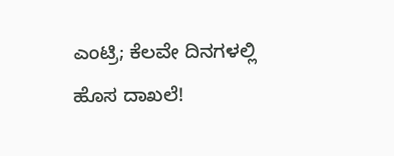ಎಂಟ್ರಿ; ಕೆಲವೇ ದಿನಗಳಲ್ಲಿ ಹೊಸ ದಾಖಲೆ!